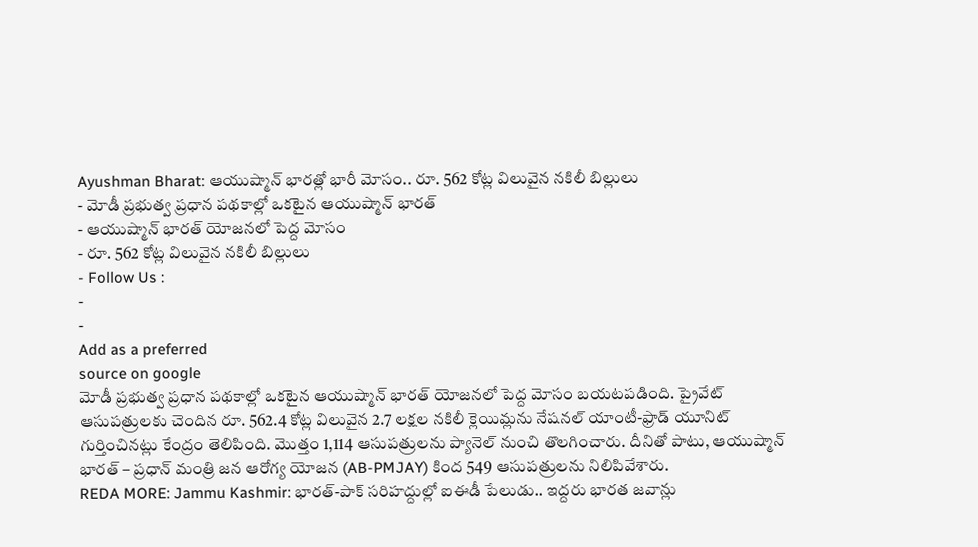Ayushman Bharat: ఆయుష్మాన్ భారత్లో భారీ మోసం.. రూ. 562 కోట్ల విలువైన నకిలీ బిల్లులు
- మోడీ ప్రభుత్వ ప్రధాన పథకాల్లో ఒకటైన ఆయుష్మాన్ భారత్
- ఆయుష్మాన్ భారత్ యోజనలో పెద్ద మోసం
- రూ. 562 కోట్ల విలువైన నకిలీ బిల్లులు
- Follow Us :
-
-
Add as a preferred
source on google
మోడీ ప్రభుత్వ ప్రధాన పథకాల్లో ఒకటైన ఆయుష్మాన్ భారత్ యోజనలో పెద్ద మోసం బయటపడింది. ప్రైవేట్ ఆసుపత్రులకు చెందిన రూ. 562.4 కోట్ల విలువైన 2.7 లక్షల నకిలీ క్లెయిమ్లను నేషనల్ యాంటీ-ఫ్రాడ్ యూనిట్ గుర్తించినట్లు కేంద్రం తెలిపింది. మొత్తం 1,114 ఆసుపత్రులను ప్యానెల్ నుంచి తొలగించారు. దీనితో పాటు, ఆయుష్మాన్ భారత్ – ప్రధాన్ మంత్రి జన ఆరోగ్య యోజన (AB-PMJAY) కింద 549 ఆసుపత్రులను నిలిపివేశారు.
REDA MORE: Jammu Kashmir: భారత్-పాక్ సరిహద్దుల్లో ఐఈడీ పేలుడు.. ఇద్దరు భారత జవాన్లు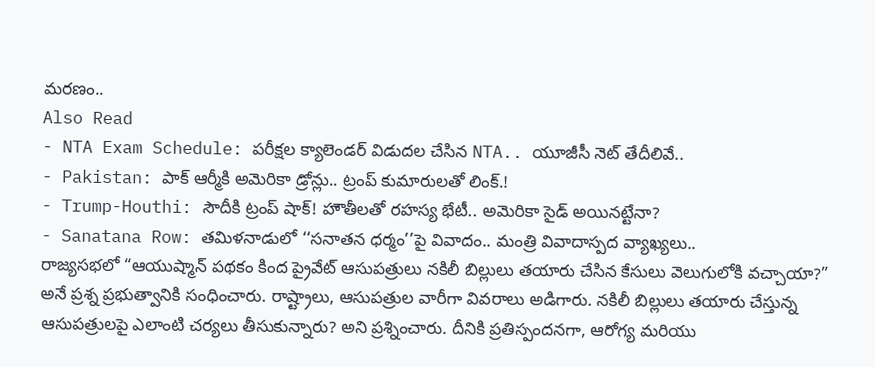మరణం..
Also Read
- NTA Exam Schedule: పరీక్షల క్యాలెండర్ విడుదల చేసిన NTA.. యూజీసీ నెట్ తేదీలివే..
- Pakistan: పాక్ ఆర్మీకి అమెరికా డ్రోన్లు.. ట్రంప్ కుమారులతో లింక్.!
- Trump-Houthi: సౌదీకి ట్రంప్ షాక్! హౌతీలతో రహస్య భేటీ.. అమెరికా సైడ్ అయినట్టేనా?
- Sanatana Row: తమిళనాడులో ‘‘సనాతన ధర్మం’’పై వివాదం.. మంత్రి వివాదాస్పద వ్యాఖ్యలు..
రాజ్యసభలో “ఆయుష్మాన్ పథకం కింద ప్రైవేట్ ఆసుపత్రులు నకిలీ బిల్లులు తయారు చేసిన కేసులు వెలుగులోకి వచ్చాయా?” అనే ప్రశ్న ప్రభుత్వానికి సంధించారు. రాష్ట్రాలు, ఆసుపత్రుల వారీగా వివరాలు అడిగారు. నకిలీ బిల్లులు తయారు చేస్తున్న ఆసుపత్రులపై ఎలాంటి చర్యలు తీసుకున్నారు? అని ప్రశ్నించారు. దీనికి ప్రతిస్పందనగా, ఆరోగ్య మరియు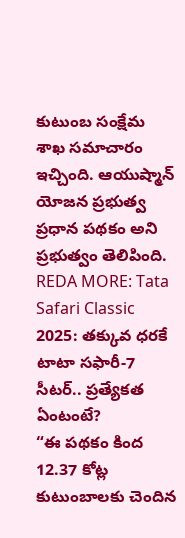కుటుంబ సంక్షేమ శాఖ సమాచారం ఇచ్చింది. ఆయుష్మాన్ యోజన ప్రభుత్వ ప్రధాన పథకం అని ప్రభుత్వం తెలిపింది.
REDA MORE: Tata Safari Classic 2025: తక్కువ ధరకే టాటా సఫారీ-7 సీటర్.. ప్రత్యేకత ఏంటంటే?
“ఈ పథకం కింద 12.37 కోట్ల కుటుంబాలకు చెందిన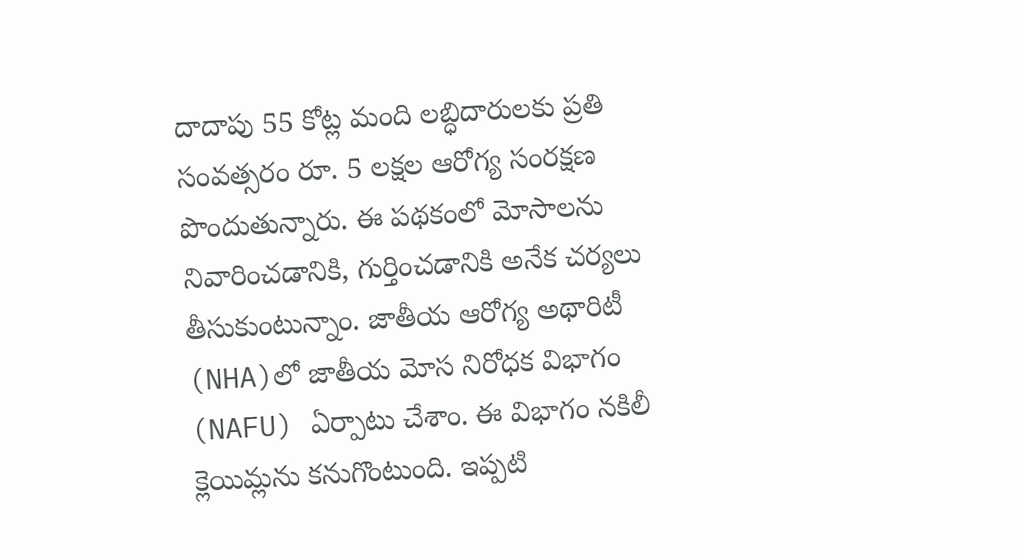దాదాపు 55 కోట్ల మంది లబ్ధిదారులకు ప్రతి సంవత్సరం రూ. 5 లక్షల ఆరోగ్య సంరక్షణ పొందుతున్నారు. ఈ పథకంలో మోసాలను నివారించడానికి, గుర్తించడానికి అనేక చర్యలు తీసుకుంటున్నాం. జాతీయ ఆరోగ్య అథారిటీ (NHA)లో జాతీయ మోస నిరోధక విభాగం (NAFU) ఏర్పాటు చేశాం. ఈ విభాగం నకిలీ క్లెయిమ్లను కనుగొంటుంది. ఇప్పటి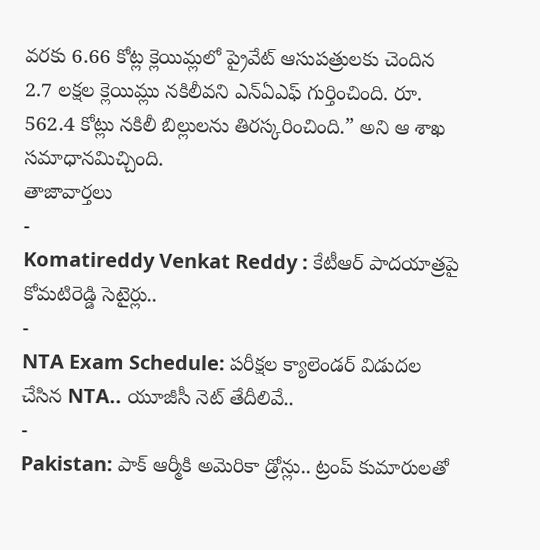వరకు 6.66 కోట్ల క్లెయిమ్లలో ప్రైవేట్ ఆసుపత్రులకు చెందిన 2.7 లక్షల క్లెయిమ్లు నకిలీవని ఎన్ఏఎఫ్ గుర్తించింది. రూ. 562.4 కోట్లు నకిలీ బిల్లులను తిరస్కరించింది.” అని ఆ శాఖ సమాధానమిచ్చింది.
తాజావార్తలు
-
Komatireddy Venkat Reddy : కేటీఆర్ పాదయాత్రపై కోమటిరెడ్డి సెటైర్లు..
-
NTA Exam Schedule: పరీక్షల క్యాలెండర్ విడుదల చేసిన NTA.. యూజీసీ నెట్ తేదీలివే..
-
Pakistan: పాక్ ఆర్మీకి అమెరికా డ్రోన్లు.. ట్రంప్ కుమారులతో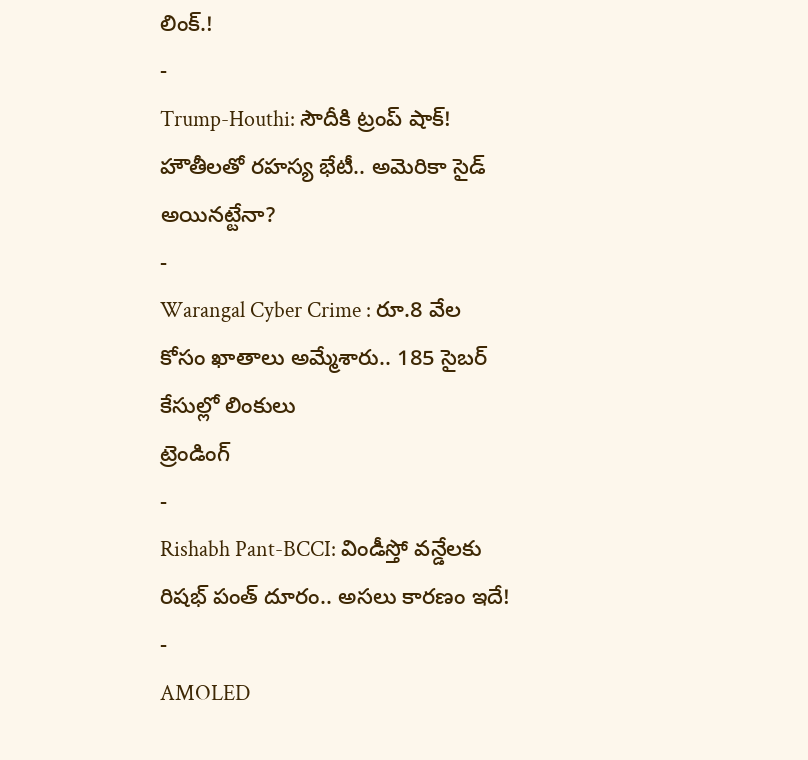లింక్.!
-
Trump-Houthi: సౌదీకి ట్రంప్ షాక్! హౌతీలతో రహస్య భేటీ.. అమెరికా సైడ్ అయినట్టేనా?
-
Warangal Cyber Crime : రూ.8 వేల కోసం ఖాతాలు అమ్మేశారు.. 185 సైబర్ కేసుల్లో లింకులు
ట్రెండింగ్
-
Rishabh Pant-BCCI: విండీస్తో వన్డేలకు రిషభ్ పంత్ దూరం.. అసలు కారణం ఇదే!
-
AMOLED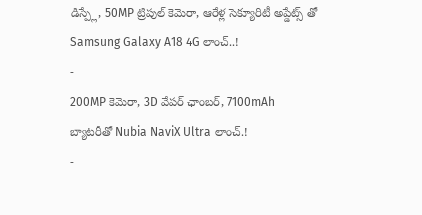డిస్ప్లే, 50MP ట్రిపుల్ కెమెరా, ఆరేళ్ల సెక్యూరిటీ అప్డేట్స్ తో Samsung Galaxy A18 4G లాంచ్..!
-
200MP కెమెరా, 3D వేపర్ ఛాంబర్, 7100mAh బ్యాటరీతో Nubia NaviX Ultra లాంచ్.!
-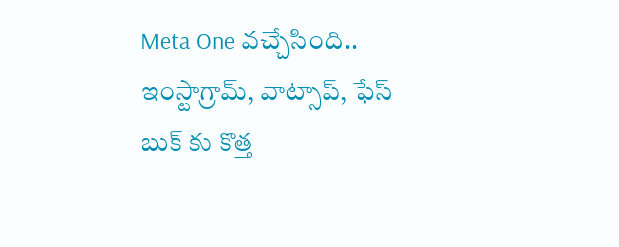Meta One వచ్చేసింది.. ఇంస్టాగ్రామ్, వాట్సాప్, ఫేస్ బుక్ కు కొత్త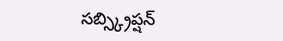సబ్స్క్రిప్షన్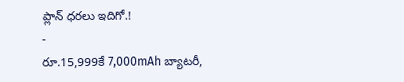ప్లాన్ ధరలు ఇదిగో.!
-
రూ.15,999కే 7,000mAh బ్యాటరీ,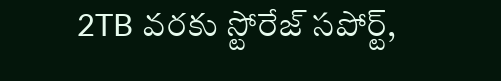2TB వరకు స్టోరేజ్ సపోర్ట్,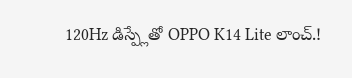120Hz డిస్ప్లేతో OPPO K14 Lite లాంచ్.!